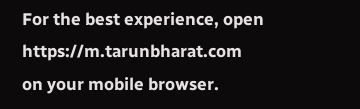For the best experience, open
https://m.tarunbharat.com
on your mobile browser.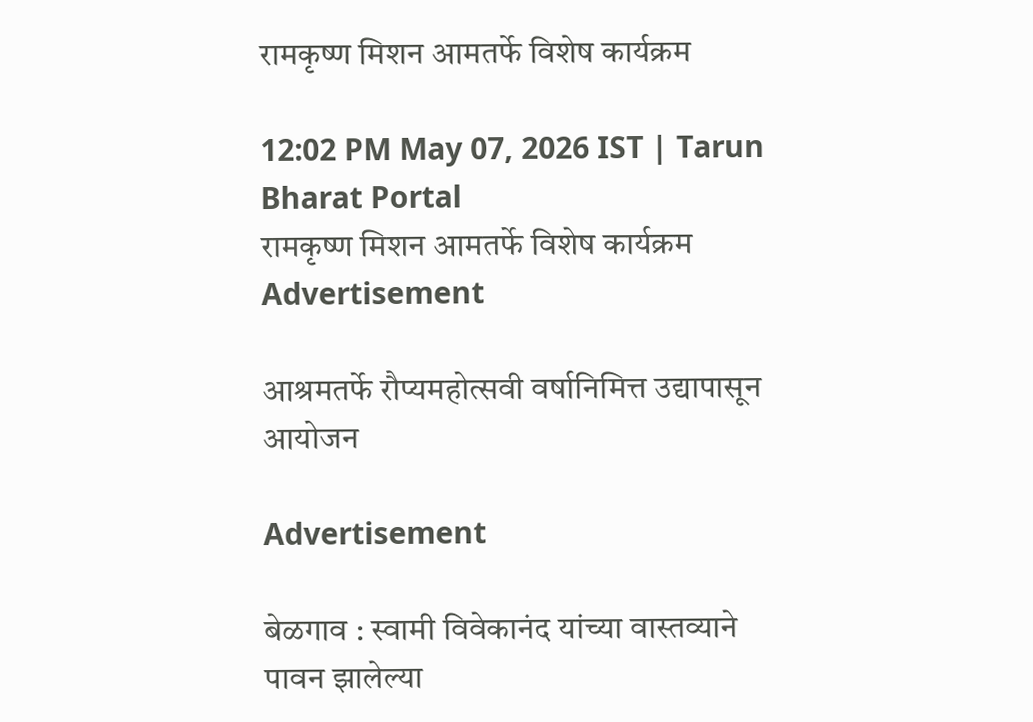रामकृष्ण मिशन आमतर्फे विशेष कार्यक्रम

12:02 PM May 07, 2026 IST | Tarun Bharat Portal
रामकृष्ण मिशन आमतर्फे विशेष कार्यक्रम
Advertisement

आश्रमतर्फे रौप्यमहोत्सवी वर्षानिमित्त उद्यापासून आयोजन

Advertisement

बेळगाव : स्वामी विवेकानंद यांच्या वास्तव्याने पावन झालेल्या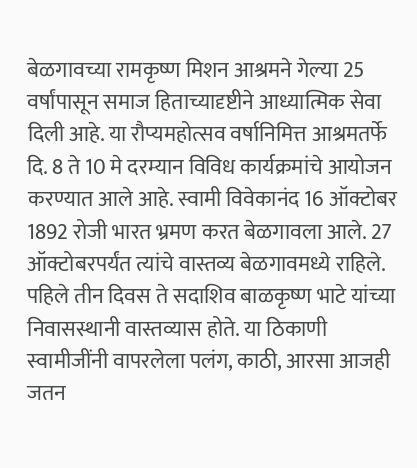बेळगावच्या रामकृष्ण मिशन आश्रमने गेल्या 25 वर्षांपासून समाज हिताच्यादृष्टीने आध्यात्मिक सेवा दिली आहे. या रौप्यमहोत्सव वर्षानिमित्त आश्रमतर्फे दि. 8 ते 10 मे दरम्यान विविध कार्यक्रमांचे आयोजन करण्यात आले आहे. स्वामी विवेकानंद 16 ऑक्टोबर 1892 रोजी भारत भ्रमण करत बेळगावला आले. 27 ऑक्टोबरपर्यंत त्यांचे वास्तव्य बेळगावमध्ये राहिले. पहिले तीन दिवस ते सदाशिव बाळकृष्ण भाटे यांच्या निवासस्थानी वास्तव्यास होते. या ठिकाणी स्वामीजींनी वापरलेला पलंग, काठी, आरसा आजही जतन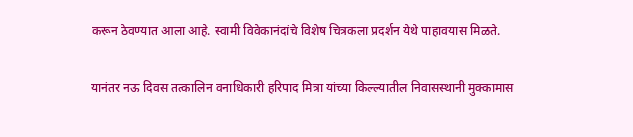करून ठेवण्यात आला आहे. स्वामी विवेकानंदांचे विशेष चित्रकला प्रदर्शन येथे पाहावयास मिळते.

यानंतर नऊ दिवस तत्कालिन वनाधिकारी हरिपाद मित्रा यांच्या किल्ल्यातील निवासस्थानी मुक्कामास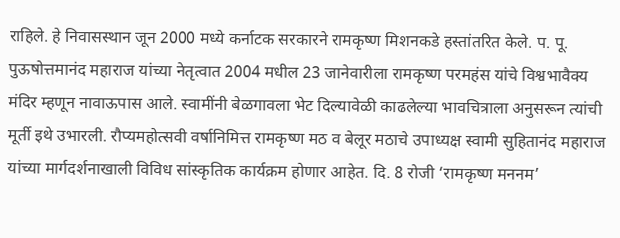राहिले. हे निवासस्थान जून 2000 मध्ये कर्नाटक सरकारने रामकृष्ण मिशनकडे हस्तांतरित केले. प. पू. पुऊषोत्तमानंद महाराज यांच्या नेतृत्वात 2004 मधील 23 जानेवारीला रामकृष्ण परमहंस यांचे विश्वभावैक्य मंदिर म्हणून नावाऊपास आले. स्वामींनी बेळगावला भेट दिल्यावेळी काढलेल्या भावचित्राला अनुसरून त्यांची मूर्ती इथे उभारली. रौप्यमहोत्सवी वर्षानिमित्त रामकृष्ण मठ व बेलूर मठाचे उपाध्यक्ष स्वामी सुहितानंद महाराज यांच्या मार्गदर्शनाखाली विविध सांस्कृतिक कार्यक्रम होणार आहेत. दि. 8 रोजी ‘रामकृष्ण मननम’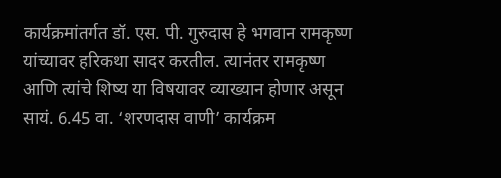कार्यक्रमांतर्गत डॉ. एस. पी. गुरुदास हे भगवान रामकृष्ण यांच्यावर हरिकथा सादर करतील. त्यानंतर रामकृष्ण आणि त्यांचे शिष्य या विषयावर व्याख्यान होणार असून सायं. 6.45 वा. ‘शरणदास वाणी’ कार्यक्रम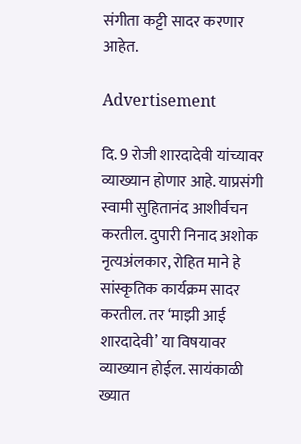संगीता कट्टी सादर करणार आहेत.

Advertisement

दि. 9 रोजी शारदादेवी यांच्यावर व्याख्यान होणार आहे. याप्रसंगी स्वामी सुहितानंद आशीर्वचन करतील. दुपारी निनाद अशोक नृत्यअंलकार, रोहित माने हे सांस्कृतिक कार्यक्रम सादर करतील. तर ‘माझी आई शारदादेवी’ या विषयावर व्याख्यान होईल. सायंकाळी ख्यात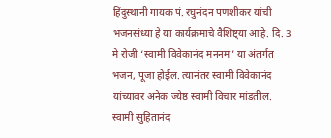हिंदुस्थानी गायक पं. रघुनंदन पणशीकर यांची भजनसंध्या हे या कार्यक्रमाचे वैशिष्ट्या आहे. दि. 3 मे रोजी ‘स्वामी विवेकानंद मननम’ या अंतर्गत भजन, पूजा होईल. त्यानंतर स्वामी विवेकानंद यांच्यावर अनेक ज्येष्ठ स्वामी विचार मांडतील. स्वामी सुहितानंद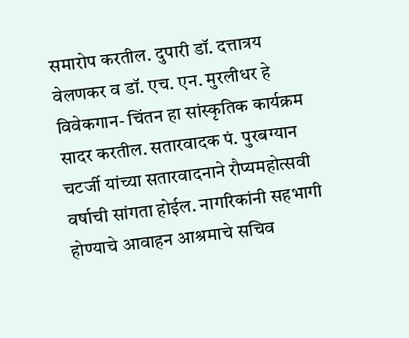समारोप करतील. दुपारी डॉ. दत्तात्रय वेलणकर व डॉ. एच. एन. मुरलीधर हे विवेकगान- चिंतन हा सांस्कृतिक कार्यक्रम सादर करतील. सतारवादक पं. पुरबग्यान चटर्जी यांच्या सतारवादनाने रौप्यमहोत्सवी वर्षाची सांगता होईल. नागरिकांनी सहभागी होण्याचे आवाहन आश्रमाचे सचिव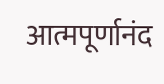आत्मपूर्णानंद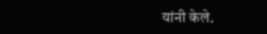यांनी केले.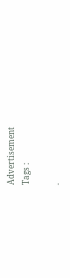Advertisement
Tags :

.